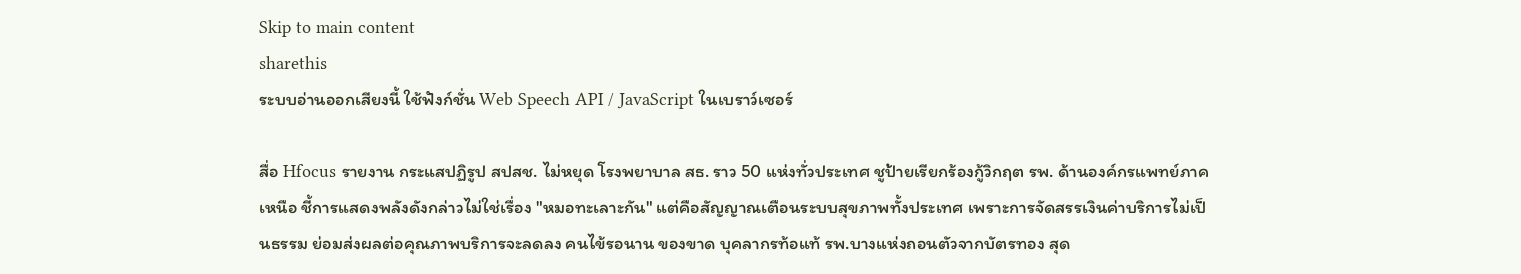Skip to main content
sharethis
ระบบอ่านออกเสียงนี้ ใช้ฟังก์ชั่น Web Speech API / JavaScript ในเบราว์เซอร์

สื่อ Hfocus รายงาน กระแสปฏิรูป สปสช. ไม่หยุด โรงพยาบาล สธ. ราว 50 แห่งทั่วประเทศ ชูป้ายเรียกร้องกู้วิกฤต รพ. ด้านองค์กรแพทย์ภาคเหนือ ชี้การแสดงพลังดังกล่าวไม่ใช่เรื่อง "หมอทะเลาะกัน" แต่คือสัญญาณเตือนระบบสุขภาพทั้งประเทศ เพราะการจัดสรรเงินค่าบริการไม่เป็นธรรม ย่อมส่งผลต่อคุณภาพบริการจะลดลง คนไข้รอนาน ของขาด บุคลากรท้อแท้ รพ.บางแห่งถอนตัวจากบัตรทอง สุด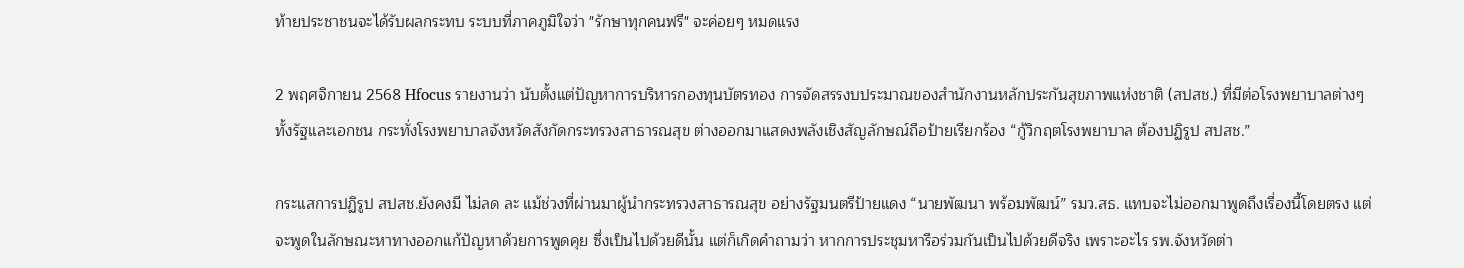ท้ายประชาชนจะได้รับผลกระทบ ระบบที่ภาคภูมิใจว่า "รักษาทุกคนฟรี" จะค่อยๆ หมดแรง

2 พฤศจิกายน 2568 Hfocus รายงานว่า นับตั้งแต่ปัญหาการบริหารกองทุนบัตรทอง การจัดสรรงบประมาณของสำนักงานหลักประกันสุขภาพแห่งชาติ (สปสช.) ที่มีต่อโรงพยาบาลต่างๆทั้งรัฐและเอกชน กระทั่งโรงพยาบาลจังหวัดสังกัดกระทรวงสาธารณสุข ต่างออกมาแสดงพลังเชิงสัญลักษณ์ถือป้ายเรียกร้อง “กู้วิกฤตโรงพยาบาล ต้องปฏิรูป สปสช.”

กระแสการปฏิรูป สปสช.ยังคงมี ไม่ลด ละ แม้ช่วงที่ผ่านมาผู้นำกระทรวงสาธารณสุข อย่างรัฐมนตรีป้ายแดง “นายพัฒนา พร้อมพัฒน์” รมว.สธ. แทบจะไม่ออกมาพูดถึงเรื่องนี้โดยตรง แต่จะพูดในลักษณะหาทางออกแก้ปัญหาด้วยการพูดคุย ซึ่งเป็นไปด้วยดีนั้น แต่ก็เกิดคำถามว่า หากการประชุมหารือร่วมกันเป็นไปด้วยดีจริง เพราะอะไร รพ.จังหวัดต่า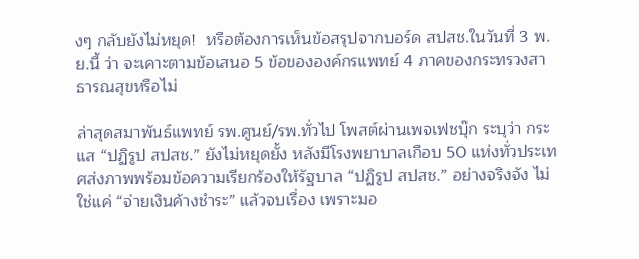งๆ กลับยังไม่หยุด!  หรือต้องการเห็นข้อสรุปจากบอร์ด สปสช.ในวันที่ 3 พ.ย.นี้ ว่า จะเคาะตามข้อเสนอ 5 ข้อขององค์กรแพทย์ 4 ภาคของกระทรวงสาธารณสุขหรือไม่

ล่าสุดสมาพันธ์แพทย์ รพ.ศูนย์/รพ.ทั่วไป โพสต์ผ่านเพจเฟชบุ๊ก ระบุว่า กระแส “ปฏิรูป สปสช.” ยังไม่หยุดยั้ง หลังมีโรงพยาบาลเกือบ 50 แห่งทั่วประเทศส่งภาพพร้อมข้อความเรียกร้องให้รัฐบาล “ปฏิรูป สปสช.” อย่างจริงจัง ไม่ใช่แค่ “จ่ายเงินค้างชำระ” แล้วจบเรื่อง เพราะมอ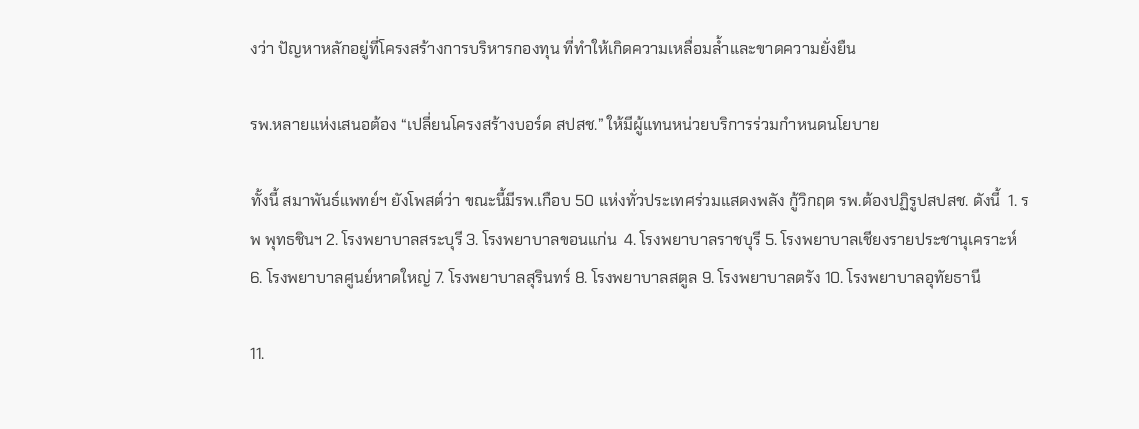งว่า ปัญหาหลักอยู่ที่โครงสร้างการบริหารกองทุน ที่ทำให้เกิดความเหลื่อมล้ำและขาดความยั่งยืน

รพ.หลายแห่งเสนอต้อง “เปลี่ยนโครงสร้างบอร์ด สปสช.” ให้มีผู้แทนหน่วยบริการร่วมกำหนดนโยบาย

ทั้งนี้ สมาพันธ์แพทย์ฯ ยังโพสต์ว่า ขณะนี้มีรพ.เกือบ 50 แห่งทั่วประเทศร่วมแสดงพลัง กู้วิกฤต รพ.ต้องปฏิรูปสปสช. ดังนี้  1. รพ พุทธชินฯ 2. โรงพยาบาลสระบุรี 3. โรงพยาบาลขอนแก่น  4. โรงพยาบาลราชบุรี 5. โรงพยาบาลเชียงรายประชานุเคราะห์ 6. โรงพยาบาลศูนย์หาดใหญ่ 7. โรงพยาบาลสุรินทร์ 8. โรงพยาบาลสตูล 9. โรงพยาบาลตรัง 10. โรงพยาบาลอุทัยธานี

11.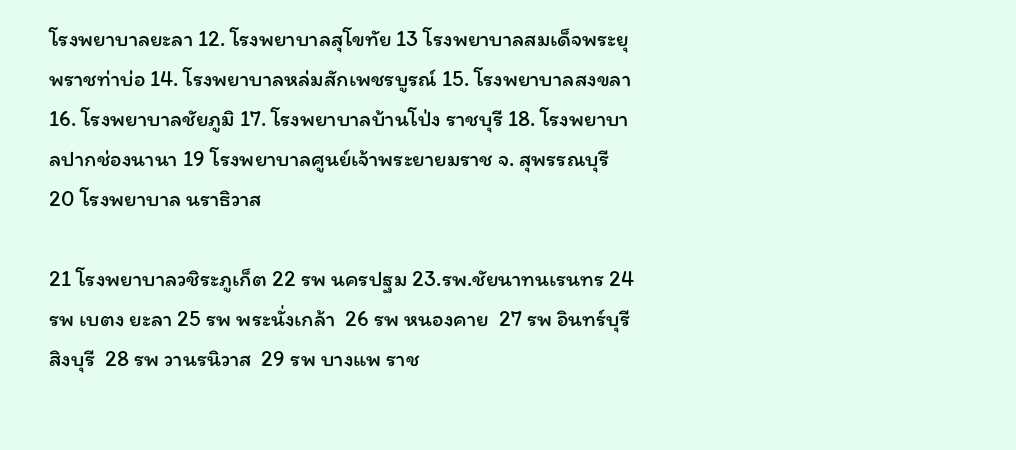โรงพยาบาลยะลา 12. โรงพยาบาลสุโขทัย 13 โรงพยาบาลสมเด็จพระยุพราชท่าบ่อ 14. โรงพยาบาลหล่มสักเพชรบูรณ์ 15. โรงพยาบาลสงขลา 16. โรงพยาบาลชัยภูมิ 17. โรงพยาบาลบ้านโป่ง ราชบุรี 18. โรงพยาบาลปากช่องนานา 19 โรงพยาบาลศูนย์เจ้าพระยายมราช จ. สุพรรณบุรี 20 โรงพยาบาล นราธิวาส

21 โรงพยาบาลวชิระภูเก็ต 22 รพ นครปฐม 23.รพ.ชัยนาทนเรนทร 24 รพ เบตง ยะลา 25 รพ พระนั่งเกล้า  26 รพ หนองคาย  27 รพ อินทร์บุรี สิงบุรี  28 รพ วานรนิวาส  29 รพ บางแพ ราช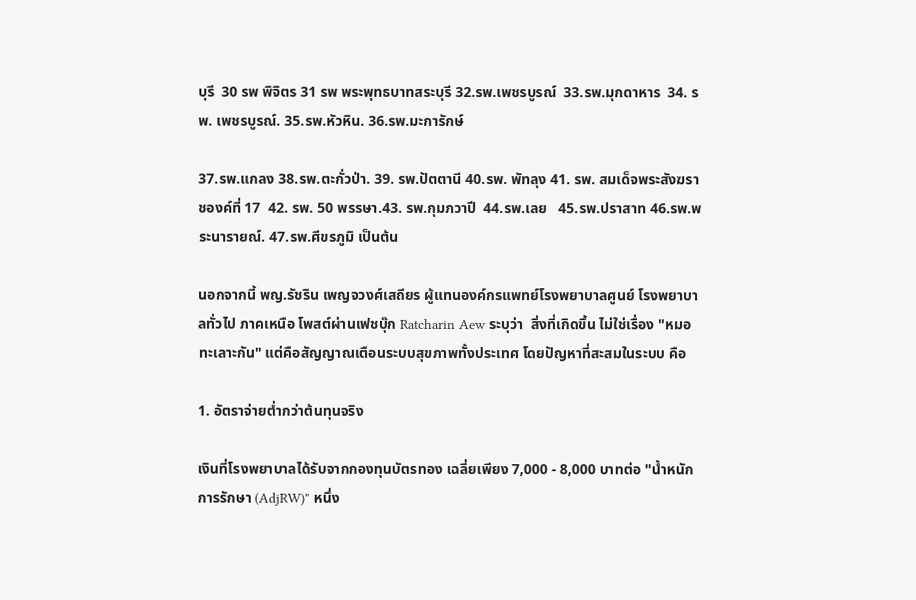บุรี  30 รพ พิจิตร 31 รพ พระพุทธบาทสระบุรี 32.รพ.เพชรบูรณ์  33.รพ.มุกดาหาร  34. รพ. เพชรบูรณ์. 35.รพ.หัวหิน. 36.รพ.มะการักษ์

37.รพ.แกลง 38.รพ.ตะกั่วป่า. 39. รพ.ปัตตานี 40.รพ. พัทลุง 41. รพ. สมเด็จพระสังฆราชองค์ที่ 17  42. รพ. 50 พรรษา.43. รพ.กุมภวาปี  44.รพ.เลย   45.รพ.ปราสาท 46.รพ.พระนารายณ์. 47.รพ.ศีขรภูมิ เป็นต้น

นอกจากนี้ พญ.รัชริน เพญจวงศ์เสถียร ผู้แทนองค์กรแพทย์โรงพยาบาลศูนย์ โรงพยาบาลทั่วไป ภาคเหนือ โพสต์ผ่านเฟชบุ๊ก Ratcharin Aew ระบุว่า  สิ่งที่เกิดขึ้น ไม่ใช่เรื่อง "หมอทะเลาะกัน" แต่คือสัญญาณเตือนระบบสุขภาพทั้งประเทศ โดยปัญหาที่สะสมในระบบ คือ

1. อัตราจ่ายต่ำกว่าต้นทุนจริง

เงินที่โรงพยาบาลได้รับจากกองทุนบัตรทอง เฉลี่ยเพียง 7,000 - 8,000 บาทต่อ "น้ำหนักการรักษา (AdjRW)" หนึ่ง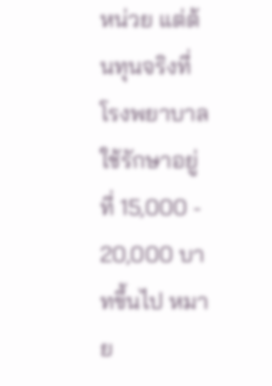หน่วย แต่ต้นทุนจริงที่โรงพยาบาลใช้รักษาอยู่ที่ 15,000 - 20,000 บาทขึ้นไป หมาย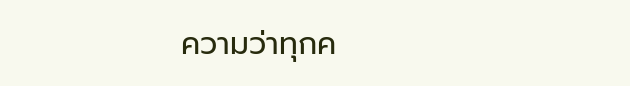ความว่าทุกค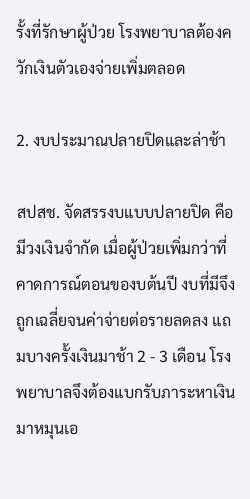รั้งที่รักษาผู้ป่วย โรงพยาบาลต้องควักเงินตัวเองจ่ายเพิ่มตลอด

2. งบประมาณปลายปิดและล่าช้า

สปสช. จัดสรรงบแบบปลายปิด คือมีวงเงินจำกัด เมื่อผู้ป่วยเพิ่มกว่าที่คาดการณ์ตอนของบต้นปี งบที่มีจึงถูกเฉลี่ยจนค่าจ่ายต่อรายลดลง แถมบางครั้งเงินมาช้า 2 - 3 เดือน โรงพยาบาลจึงต้องแบกรับภาระหาเงินมาหมุนเอ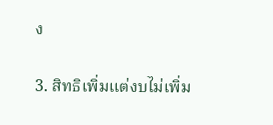ง

3. สิทธิเพิ่มแต่งบไม่เพิ่ม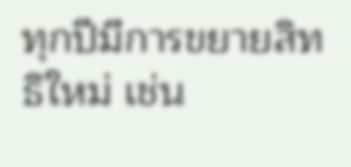ทุกปีมีการขยายสิทธิใหม่ เช่น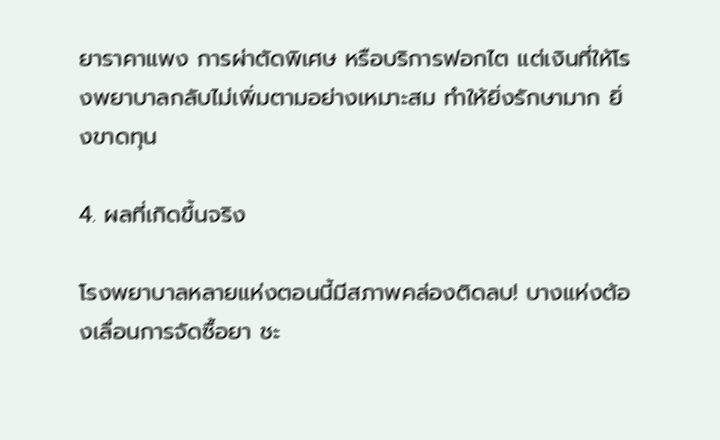ยาราคาแพง การผ่าตัดพิเศษ หรือบริการฟอกไต แต่เงินที่ให้โรงพยาบาลกลับไม่เพิ่มตามอย่างเหมาะสม ทำให้ยิ่งรักษามาก ยิ่งขาดทุน

4. ผลที่เกิดขึ้นจริง

โรงพยาบาลหลายแห่งตอนนี้มีสภาพคล่องติดลบ! บางแห่งต้องเลื่อนการจัดซื้อยา ชะ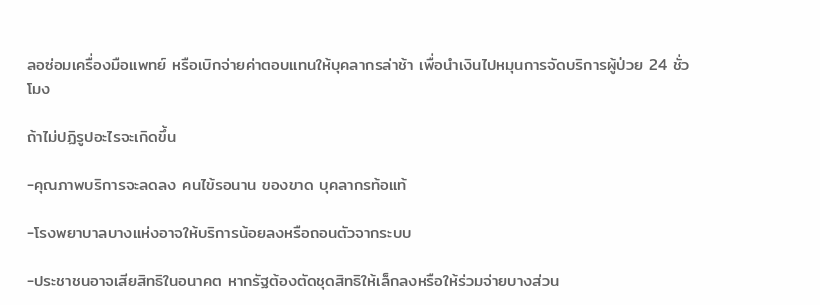ลอซ่อมเครื่องมือแพทย์ หรือเบิกจ่ายค่าตอบแทนให้บุคลากรล่าช้า เพื่อนำเงินไปหมุนการจัดบริการผู้ป่วย 24 ชั่วโมง

ถ้าไม่ปฏิรูปอะไรจะเกิดขึ้น

-คุณภาพบริการจะลดลง คนไข้รอนาน ของขาด บุคลากรท้อแท้

-โรงพยาบาลบางแห่งอาจให้บริการน้อยลงหรือถอนตัวจากระบบ

-ประชาชนอาจเสียสิทธิในอนาคต หากรัฐต้องตัดชุดสิทธิให้เล็กลงหรือให้ร่วมจ่ายบางส่วน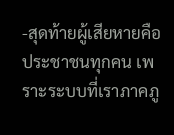-สุดท้ายผู้เสียหายคือประชาชนทุกคน เพราะระบบที่เราภาคภู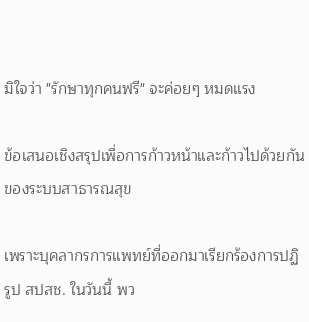มิใจว่า "รักษาทุกคนฟรี" จะค่อยๆ หมดแรง

ข้อเสนอเชิงสรุปเพื่อการก้าวหน้าและก้าวไปด้วยกันของระบบสาธารณสุข

เพราะบุคลากรการแพทย์ที่ออกมาเรียกร้องการปฏิรูป สปสช. ในวันนี้ พว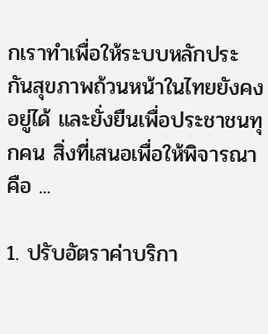กเราทำเพื่อให้ระบบหลักประกันสุขภาพถ้วนหน้าในไทยยังคงอยู่ได้ และยั่งยืนเพื่อประชาชนทุกคน สิ่งที่เสนอเพื่อให้พิจารณาคือ ...

1. ปรับอัตราค่าบริกา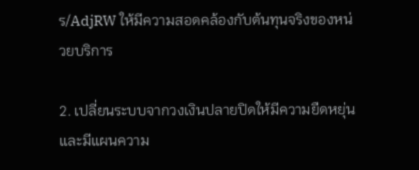ร/AdjRW ให้มีความสอดคล้องกับต้นทุนจริงของหน่วยบริการ

2. เปลี่ยนระบบจากวงเงินปลายปิดให้มีความยืดหยุ่นและมีแผนความ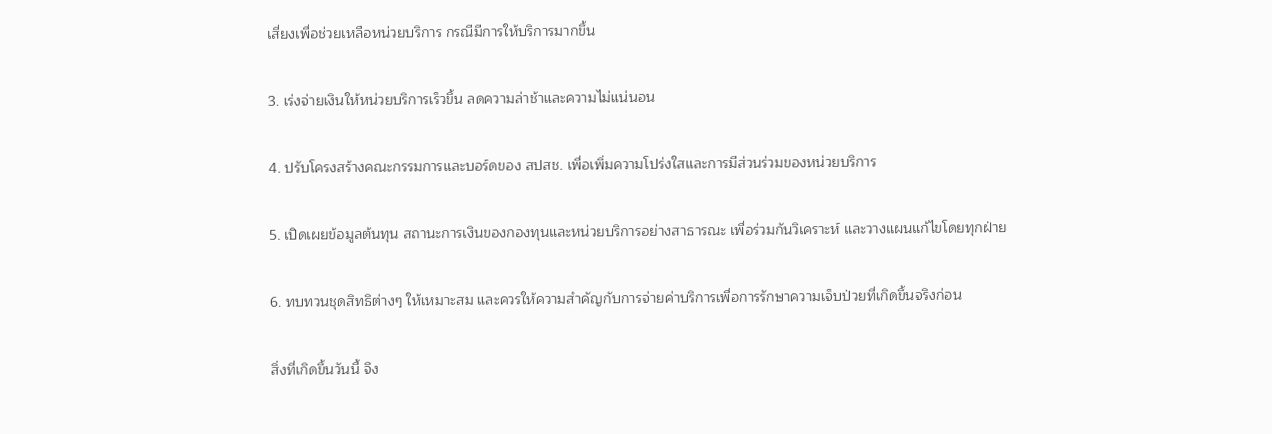เสี่ยงเพื่อช่วยเหลือหน่วยบริการ กรณีมีการให้บริการมากขึ้น

3. เร่งจ่ายเงินให้หน่วยบริการเร็วขึ้น ลดความล่าช้าและความไม่แน่นอน

4. ปรับโครงสร้างคณะกรรมการและบอร์ดของ สปสช. เพื่อเพิ่มความโปร่งใสและการมีส่วนร่วมของหน่วยบริการ

5. เปิดเผยข้อมูลต้นทุน สถานะการเงินของกองทุนและหน่วยบริการอย่างสาธารณะ เพื่อร่วมกันวิเคราะห์ และวางแผนแก้ไขโดยทุกฝ่าย

6. ทบทวนชุดสิทธิต่างๆ ให้เหมาะสม และควรให้ความสำคัญกับการจ่ายค่าบริการเพื่อการรักษาความเจ็บป่วยที่เกิดขึ้นจริงก่อน

สิ่งที่เกิดขึ้นวันนี้ จึง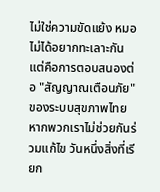ไม่ใช่ความขัดแย้ง หมอไม่ได้อยากทะเลาะกัน แต่คือการตอบสนองต่อ "สัญญาณเตือนภัย" ของระบบสุขภาพไทย หากพวกเราไม่ช่วยกันร่วมแก้ไข วันหนึ่งสิ่งที่เรียก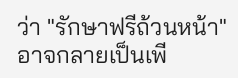ว่า "รักษาฟรีถ้วนหน้า" อาจกลายเป็นเพี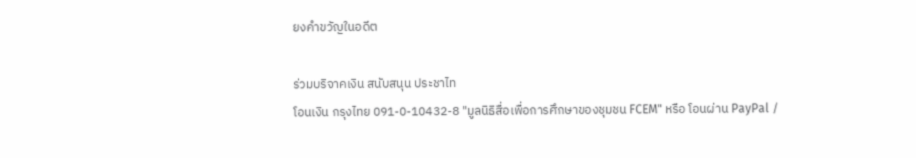ยงคำขวัญในอดีต

ร่วมบริจาคเงิน สนับสนุน ประชาไท
โอนเงิน กรุงไทย 091-0-10432-8 "มูลนิธิสื่อเพื่อการศึกษาของชุมชน FCEM" หรือ โอนผ่าน PayPal /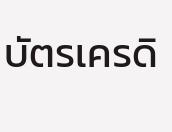บัตรเครดิ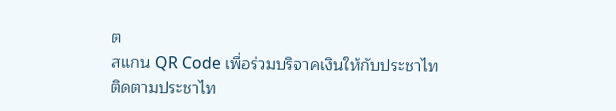ต
สแกน QR Code เพื่อร่วมบริจาคเงินให้กับประชาไท
ติดตามประชาไท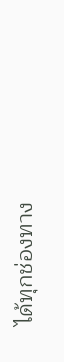ได้ทุกช่องทาง